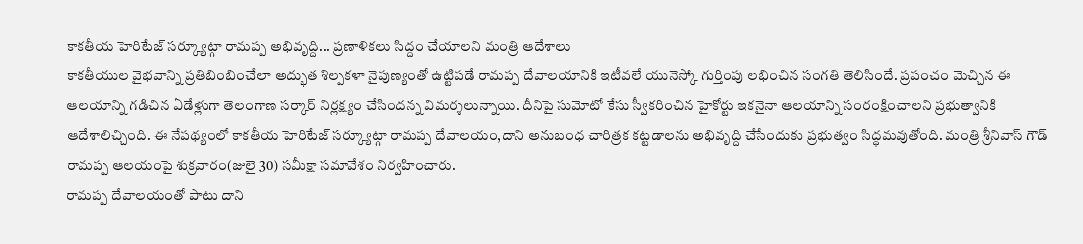కాకతీయ హెరిటేజ్ సర్క్యూట్గా రామప్ప అభివృద్ది... ప్రణాళికలు సిద్దం చేయాలని మంత్రి ఆదేశాలు
కాకతీయుల వైభవాన్ని ప్రతిబింబించేలా అద్భుత శిల్పకళా నైపుణ్యంతో ఉట్టిపడే రామప్ప దేవాలయానికి ఇటీవలే యునెస్కో గుర్తింపు లభించిన సంగతి తెలిసిందే. ప్రపంచం మెచ్చిన ఈ ఆలయాన్ని గడిచిన ఏడేళ్లుగా తెలంగాణ సర్కార్ నిర్లక్ష్యం చేసిందన్న విమర్శలున్నాయి. దీనిపై సుమోటో కేసు స్వీకరించిన హైకోర్టు ఇకనైనా ఆలయాన్ని సంరంక్షించాలని ప్రభుత్వానికి ఆదేశాలిచ్చింది. ఈ నేపథ్యంలో కాకతీయ హెరిటేజ్ సర్క్యూట్గా రామప్ప దేవాలయం,దాని అనుబంధ చారిత్రక కట్టడాలను అభివృద్ది చేసేందుకు ప్రభుత్వం సిద్ధమవుతోంది. మంత్రి శ్రీనివాస్ గౌడ్ రామప్ప ఆలయంపై శుక్రవారం(జులై 30) సమీక్షా సమావేశం నిర్వహించారు.
రామప్ప దేవాలయంతో పాటు దాని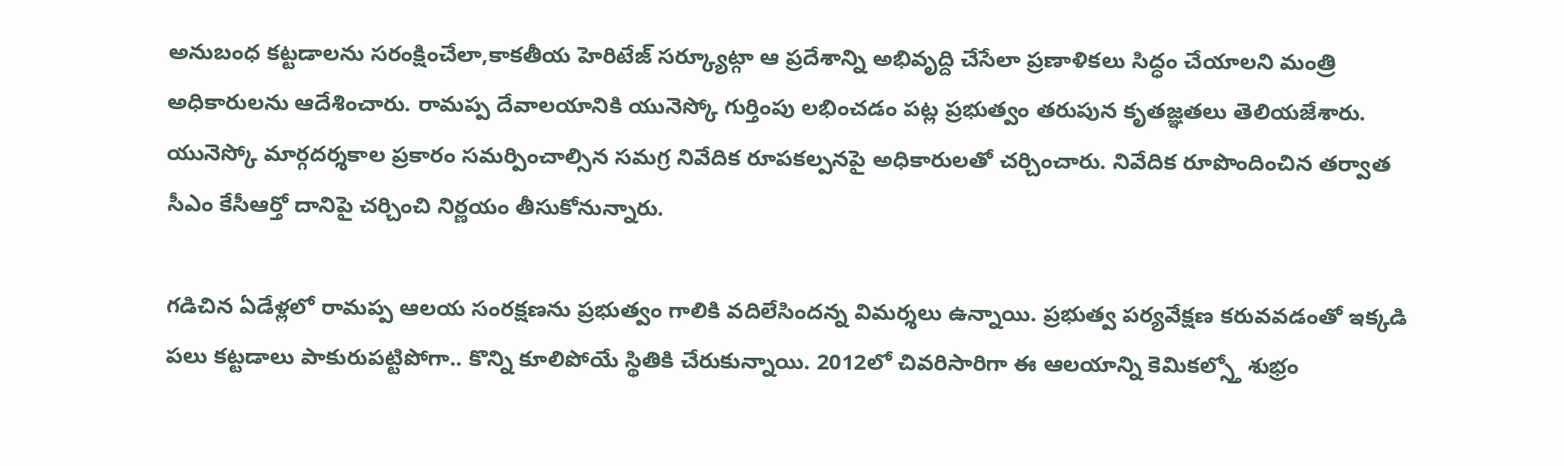అనుబంధ కట్టడాలను సరంక్షించేలా,కాకతీయ హెరిటేజ్ సర్క్యూట్గా ఆ ప్రదేశాన్ని అభివృద్ది చేసేలా ప్రణాళికలు సిద్ధం చేయాలని మంత్రి అధికారులను ఆదేశించారు. రామప్ప దేవాలయానికి యునెస్కో గుర్తింపు లభించడం పట్ల ప్రభుత్వం తరుపున కృతజ్ఞతలు తెలియజేశారు. యునెస్కో మార్గదర్శకాల ప్రకారం సమర్పించాల్సిన సమగ్ర నివేదిక రూపకల్పనపై అధికారులతో చర్చించారు. నివేదిక రూపొందించిన తర్వాత సీఎం కేసీఆర్తో దానిపై చర్చించి నిర్ణయం తీసుకోనున్నారు.

గడిచిన ఏడేళ్లలో రామప్ప ఆలయ సంరక్షణను ప్రభుత్వం గాలికి వదిలేసిందన్న విమర్శలు ఉన్నాయి. ప్రభుత్వ పర్యవేక్షణ కరువవడంతో ఇక్కడి పలు కట్టడాలు పాకురుపట్టిపోగా.. కొన్ని కూలిపోయే స్థితికి చేరుకున్నాయి. 2012లో చివరిసారిగా ఈ ఆలయాన్ని కెమికల్స్తో శుభ్రం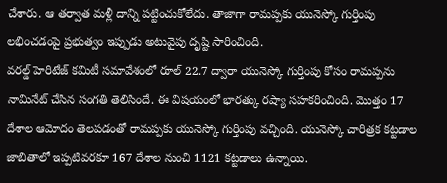చేశారు. ఆ తర్వాత మళ్లీ దాన్ని పట్టించుకోలేదు. తాజాగా రామప్పకు యునెస్కో గుర్తింపు లభించడంపై ప్రభుత్వం ఇప్పుడు అటువైపు దృష్టి సారించింది.
వరల్డ్ హెరిటేజ్ కమిటీ సమావేశంలో రూల్ 22.7 ద్వారా యునెస్కో గుర్తింపు కోసం రామప్పను నామినేట్ చేసిన సంగతి తెలిసిందే. ఈ విషయంలో భారత్కు రష్యా సహకరించింది. మొత్తం 17 దేశాల ఆమోదం తెలపడంతో రామప్పకు యునెస్కో గుర్తింపు వచ్చింది. యునెస్కో చారిత్రక కట్టడాల జాబితాలో ఇప్పటివరకూ 167 దేశాల నుంచి 1121 కట్టడాలు ఉన్నాయి.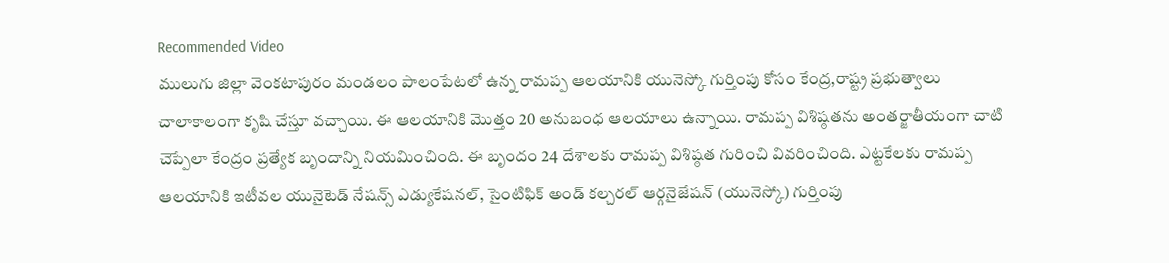Recommended Video
ములుగు జిల్లా వెంకటాపురం మండలం పాలంపేటలో ఉన్న రామప్ప ఆలయానికి యునెస్కో గుర్తింపు కోసం కేంద్ర,రాష్ట్ర ప్రభుత్వాలు చాలాకాలంగా కృషి చేస్తూ వచ్చాయి. ఈ ఆలయానికి మొత్తం 20 అనుబంధ ఆలయాలు ఉన్నాయి. రామప్ప విశిష్ఠతను అంతర్జాతీయంగా చాటి చెప్పేలా కేంద్రం ప్రత్యేక బృందాన్ని నియమించింది. ఈ బృందం 24 దేశాలకు రామప్ప విశిష్ఠత గురించి వివరించింది. ఎట్టకేలకు రామప్ప ఆలయానికి ఇటీవల యునైటెడ్ నేషన్స్ ఎడ్యుకేషనల్, సైంటిఫిక్ అండ్ కల్చరల్ ఆర్గనైజేషన్ (యునెస్కో) గుర్తింపు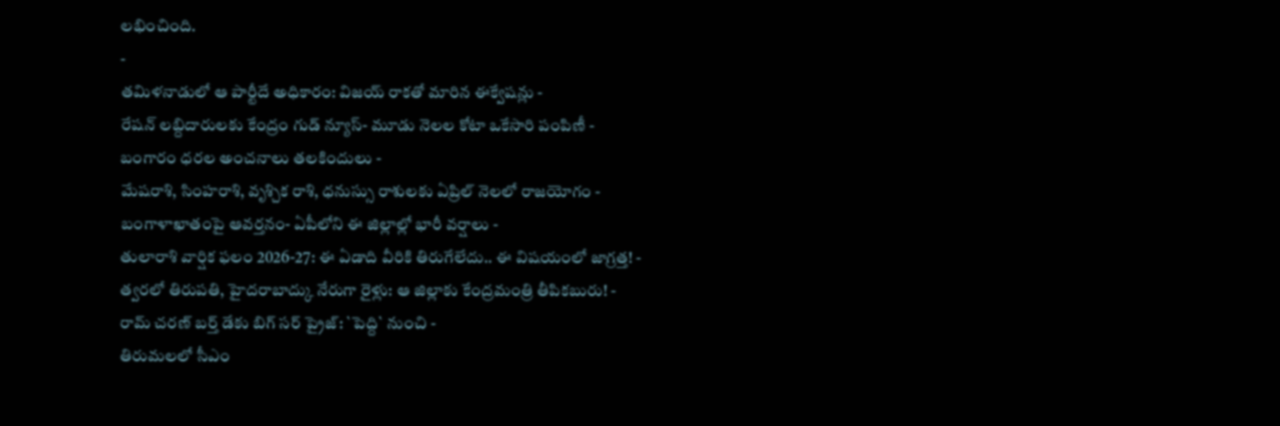లభించింది.
-
తమిళనాడులో ఆ పార్టీదే అధికారం: విజయ్ రాకతో మారిన ఈక్వేషన్లు -
రేషన్ లబ్దిదారులకు కేంద్రం గుడ్ న్యూస్- మూడు నెలల కోటా ఒకేసారి పంపిణీ -
బంగారం ధరల అంచనాలు తలకిందులు -
మేషరాశి, సింహరాశి, వృశ్చిక రాశి, ధనుస్సు రాశులకు ఏప్రిల్ నెలలో రాజయోగం -
బంగాళాఖాతంపై ఆవర్తనం- ఏపీలోని ఈ జిల్లాల్లో భారీ వర్షాలు -
తులారాశి వార్షిక ఫలం 2026-27: ఈ ఏడాది వీరికి తిరుగేలేదు.. ఈ విషయంలో జాగ్రత్త! -
త్వరలో తిరుపతి, హైదరాబాద్కు నేరుగా రైళ్లు: ఆ జిల్లాకు కేంద్రమంత్రి తీపికబురు! -
రామ్ చరణ్ బర్త్ డేకు బిగ్ సర్ ప్రైజ్: `పెద్ది` నుంచి -
తిరుమలలో సీఎం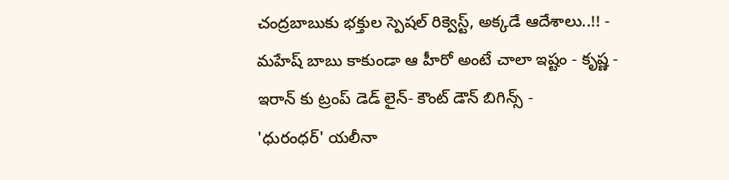చంద్రబాబుకు భక్తుల స్పెషల్ రిక్వెస్ట్, అక్కడే ఆదేశాలు..!! -
మహేష్ బాబు కాకుండా ఆ హీరో అంటే చాలా ఇష్టం - కృష్ణ -
ఇరాన్ కు ట్రంప్ డెడ్ లైన్- కౌంట్ డౌన్ బిగిన్స్ -
'ధురంధర్' యలీనా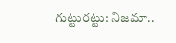గుట్టురట్టు: నిజమా..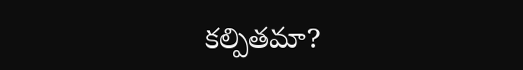కల్పితమా?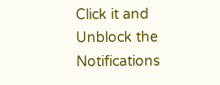Click it and Unblock the Notifications